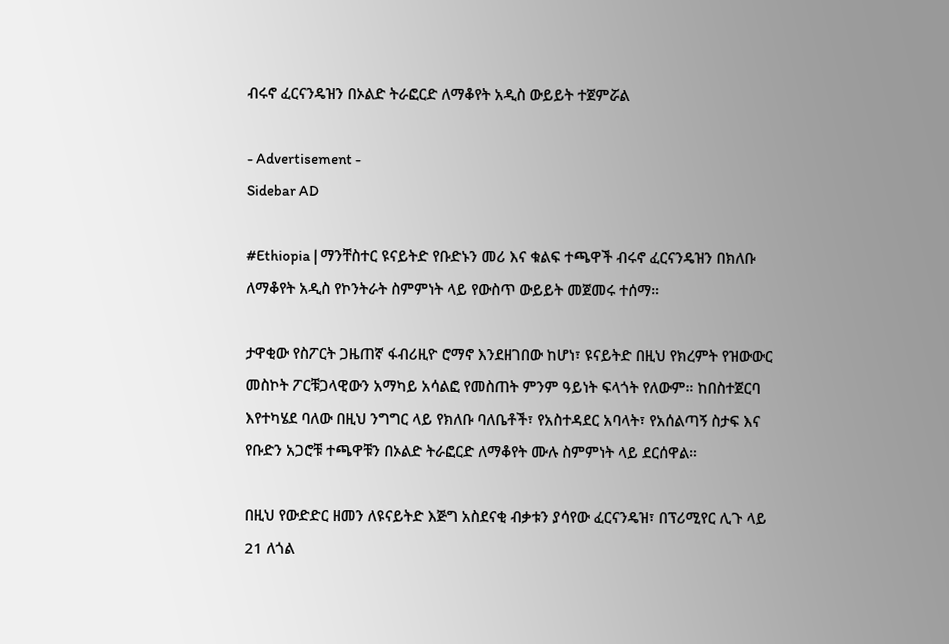ብሩኖ ፈርናንዴዝን በኦልድ ትራፎርድ ለማቆየት አዲስ ውይይት ተጀምሯል

- Advertisement -
Sidebar AD

#Ethiopia | ማንቸስተር ዩናይትድ የቡድኑን መሪ እና ቁልፍ ተጫዋች ብሩኖ ፈርናንዴዝን በክለቡ ለማቆየት አዲስ የኮንትራት ስምምነት ላይ የውስጥ ውይይት መጀመሩ ተሰማ።

ታዋቂው የስፖርት ጋዜጠኛ ፋብሪዚዮ ሮማኖ እንደዘገበው ከሆነ፣ ዩናይትድ በዚህ የክረምት የዝውውር መስኮት ፖርቹጋላዊውን አማካይ አሳልፎ የመስጠት ምንም ዓይነት ፍላጎት የለውም። ከበስተጀርባ እየተካሄደ ባለው በዚህ ንግግር ላይ የክለቡ ባለቤቶች፣ የአስተዳደር አባላት፣ የአሰልጣኝ ስታፍ እና የቡድን አጋሮቹ ተጫዋቹን በኦልድ ትራፎርድ ለማቆየት ሙሉ ስምምነት ላይ ደርሰዋል።

በዚህ የውድድር ዘመን ለዩናይትድ እጅግ አስደናቂ ብቃቱን ያሳየው ፈርናንዴዝ፣ በፕሪሚየር ሊጉ ላይ 21 ለጎል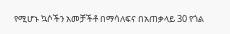የሚሆኑ ኳሶችን አመቻችቶ በማሳለፍና በአጠቃላይ 30 የጎል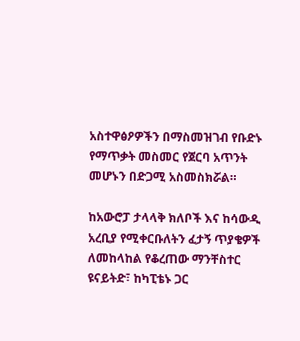አስተዋፅዖዎችን በማስመዝገብ የቡድኑ የማጥቃት መስመር የጀርባ አጥንት መሆኑን በድጋሚ አስመስክሯል።

ከአውሮፓ ታላላቅ ክለቦች እና ከሳውዲ አረቢያ የሚቀርቡለትን ፈታኝ ጥያቄዎች ለመከላከል የቆረጠው ማንቸስተር ዩናይትድ፣ ከካፒቴኑ ጋር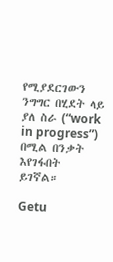የሚያደርገውን ንግግር በሂደት ላይ ያለ ስራ (“work in progress”) በሚል በንቃት እየገፋበት ይገኛል።

Getu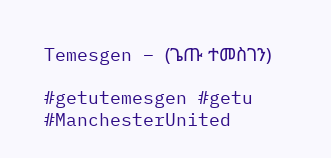Temesgen – (ጌጡ ተመስገን)

#getutemesgen #getu
#ManchesterUnited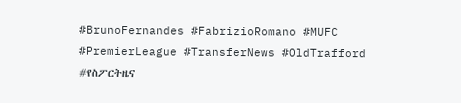#BrunoFernandes #FabrizioRomano #MUFC #PremierLeague #TransferNews #OldTrafford #የስፖርትዜና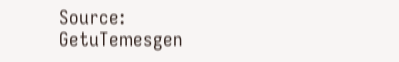Source: GetuTemesgen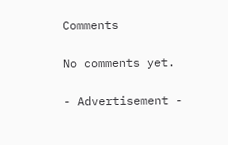Comments

No comments yet.

- Advertisement -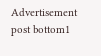Advertisement post bottom1